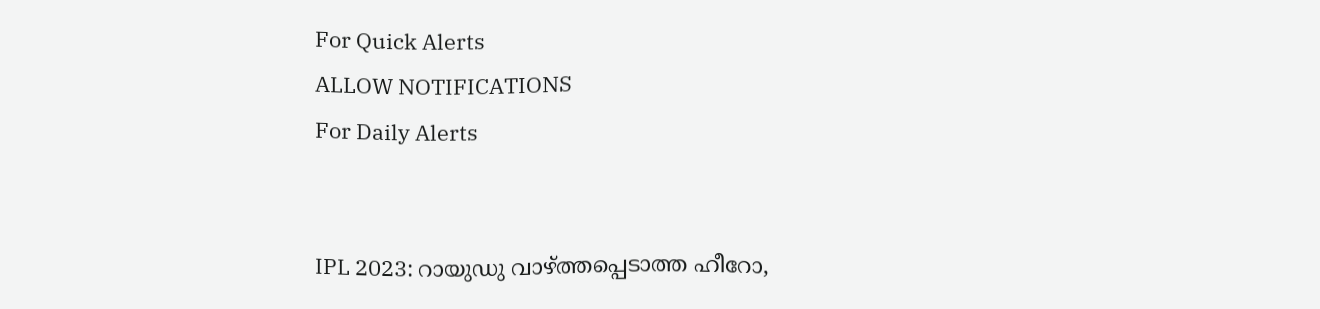For Quick Alerts
ALLOW NOTIFICATIONS
For Daily Alerts


IPL 2023: റായുഡു വാഴ്ത്തപ്പെടാത്ത ഹീറോ,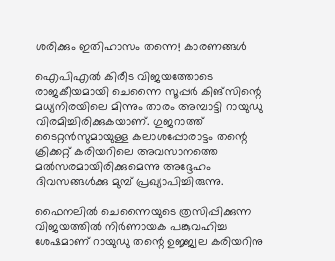ശരിക്കും ഇതിഹാസം തന്നെ! കാരണങ്ങള്‍

ഐപിഎല്‍ കിരീട വിജയത്തോടെ രാജകീയമായി ചെന്നൈ സൂപ്പര്‍ കിങ്‌സിന്റെ മധ്യനിരയിലെ മിന്നും താരം അമ്പാട്ടി റായുഡു വിരമിച്ചിരിക്കുകയാണ്. ഗുജറാത്ത് ടൈറ്റന്‍സുമായുള്ള കലാശപ്പോരാട്ടം തന്റെ ക്രിക്കറ്റ് കരിയറിലെ അവസാനത്തെ മല്‍സരമായിരിക്കുമെന്നു അദ്ദേഹം ദിവസങ്ങള്‍ക്കു മുമ്പ് പ്രഖ്യാപിച്ചിരുന്നു.

ഫൈനലില്‍ ചെന്നൈയുടെ ത്രസിപ്പിക്കുന്ന വിജയത്തില്‍ നിര്‍ണായക പങ്കുവഹിച്ച ശേഷമാണ് റായുഡു തന്റെ ഉജ്ജ്വല കരിയറിനു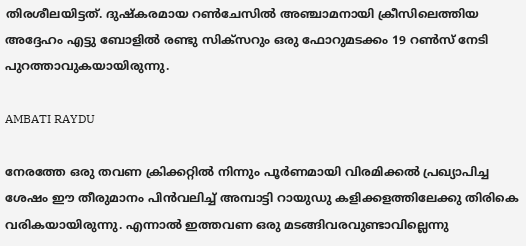തിരശീലയിട്ടത്. ദുഷ്‌കരമായ റണ്‍ചേസില്‍ അഞ്ചാമനായി ക്രീസിലെത്തിയ അദ്ദേഹം എട്ടു ബോളില്‍ രണ്ടു സിക്‌സറും ഒരു ഫോറുമടക്കം 19 റണ്‍സ് നേടി പുറത്താവുകയായിരുന്നു.

AMBATI RAYDU

നേരത്തേ ഒരു തവണ ക്രിക്കറ്റില്‍ നിന്നും പൂര്‍ണമായി വിരമിക്കല്‍ പ്രഖ്യാപിച്ച ശേഷം ഈ തീരുമാനം പിന്‍വലിച്ച് അമ്പാട്ടി റായുഡു കളിക്കളത്തിലേക്കു തിരികെ വരികയായിരുന്നു. എന്നാല്‍ ഇത്തവണ ഒരു മടങ്ങിവരവുണ്ടാവില്ലെന്നു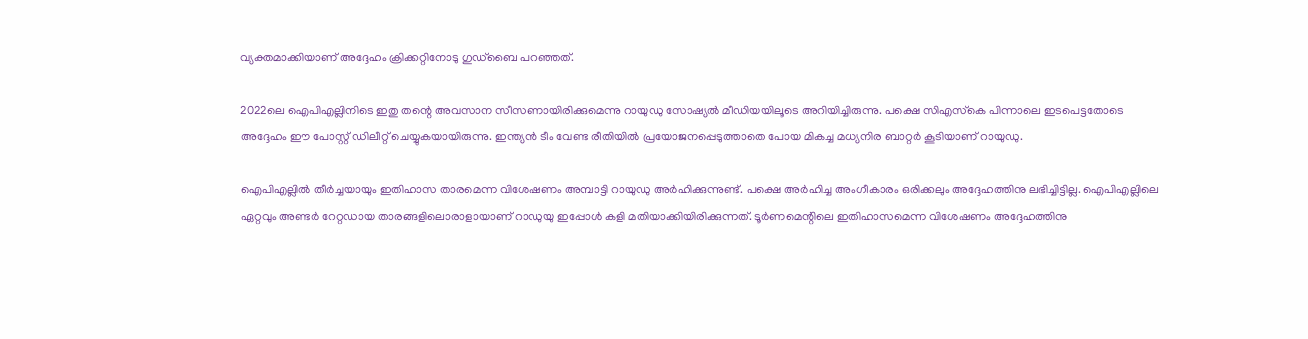വ്യക്തമാക്കിയാണ് അദ്ദേഹം ക്രിക്കറ്റിനോടു ഗുഡ്‌ബൈ പറഞ്ഞത്.

2022ലെ ഐപിഎല്ലിനിടെ ഇതു തന്റെ അവസാന സീസണായിരിക്കുമെന്നു റായുഡു സോഷ്യല്‍ മീഡിയയിലൂടെ അറിയിച്ചിരുന്നു. പക്ഷെ സിഎസ്‌കെ പിന്നാലെ ഇടപെട്ടതോടെ അദ്ദേഹം ഈ പോസ്റ്റ് ഡിലീറ്റ് ചെയ്യുകയായിരുന്നു. ഇന്ത്യന്‍ ടീം വേണ്ട രീതിയില്‍ പ്രയോജനപ്പെടുത്താതെ പോയ മികച്ച മധ്യനിര ബാറ്റര്‍ കൂടിയാണ് റായുഡു.

ഐപിഎല്ലില്‍ തീര്‍ച്ചയായും ഇതിഹാസ താരമെന്ന വിശേഷണം അമ്പാട്ടി റായുഡു അര്‍ഹിക്കുന്നുണ്ട്. പക്ഷെ അര്‍ഹിച്ച അംഗീകാരം ഒരിക്കലും അദ്ദേഹത്തിനു ലഭിച്ചിട്ടില്ല. ഐപിഎല്ലിലെ ഏറ്റവും അണ്ടര്‍ റേറ്റഡായ താരങ്ങളിലൊരാളായാണ് റാഡുയു ഇപ്പോള്‍ കളി മതിയാക്കിയിരിക്കുന്നത്. ടൂര്‍ണമെന്റിലെ ഇതിഹാസമെന്ന വിശേഷണം അദ്ദേഹത്തിനു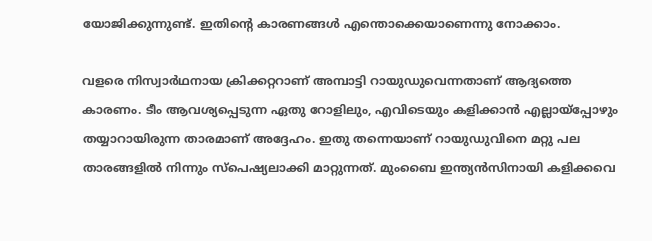യോജിക്കുന്നുണ്ട്. ഇതിന്റെ കാരണങ്ങള്‍ എന്തൊക്കെയാണെന്നു നോക്കാം.

വളരെ നിസ്വാര്‍ഥനായ ക്രിക്കറ്ററാണ് അമ്പാട്ടി റായുഡുവെന്നതാണ് ആദ്യത്തെ കാരണം. ടീം ആവശ്യപ്പെടുന്ന ഏതു റോളിലും, എവിടെയും കളിക്കാന്‍ എല്ലായ്‌പ്പോഴും തയ്യാറായിരുന്ന താരമാണ് അദ്ദേഹം. ഇതു തന്നെയാണ് റായുഡുവിനെ മറ്റു പല താരങ്ങളില്‍ നിന്നും സ്‌പെഷ്യലാക്കി മാറ്റുന്നത്. മുംബൈ ഇന്ത്യന്‍സിനായി കളിക്കവെ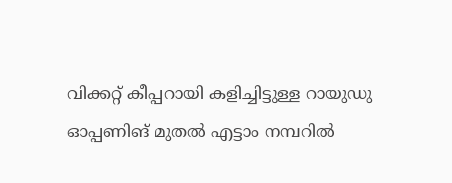വിക്കറ്റ് കീപ്പറായി കളിച്ചിട്ടുള്ള റായുഡു ഓപ്പണിങ് മുതല്‍ എട്ടാം നമ്പറില്‍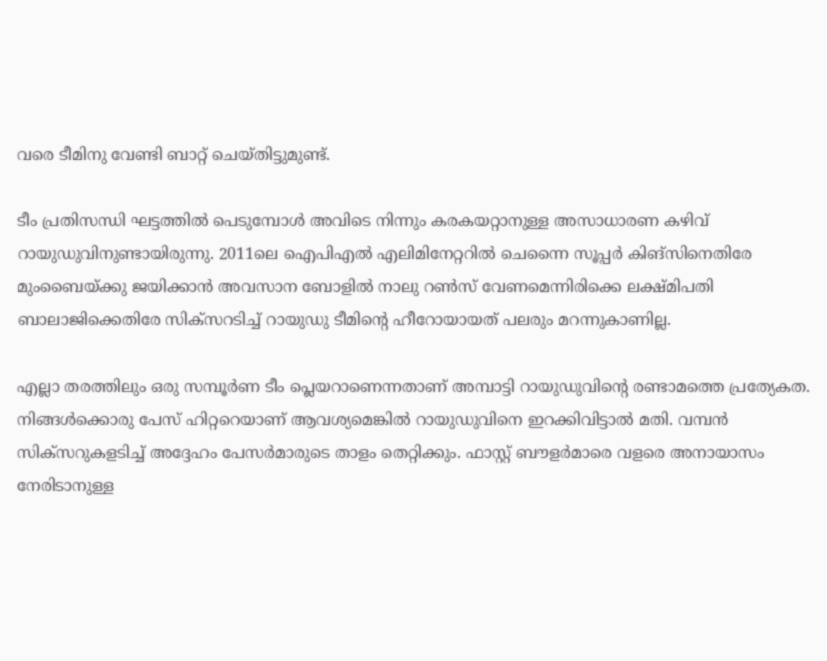വരെ ടീമിനു വേണ്ടി ബാറ്റ് ചെയ്തിട്ടുമുണ്ട്.

ടീം പ്രതിസന്ധി ഘട്ടത്തില്‍ പെടുമ്പോള്‍ അവിടെ നിന്നും കരകയറ്റാനുള്ള അസാധാരണ കഴിവ് റായുഡുവിനുണ്ടായിരുന്നു. 2011ലെ ഐപിഎല്‍ എലിമിനേറ്ററില്‍ ചെന്നൈ സൂപ്പര്‍ കിങ്‌സിനെതിരേ മുംബൈയ്ക്കു ജയിക്കാന്‍ അവസാന ബോളില്‍ നാലു റണ്‍സ് വേണമെന്നിരിക്കെ ലക്ഷ്മിപതി ബാലാജിക്കെതിരേ സിക്‌സറടിച്ച് റായുഡു ടീമിന്റെ ഹീറോയായത് പലരും മറന്നുകാണില്ല.

എല്ലാ തരത്തിലും ഒരു സമ്പൂര്‍ണ ടീം പ്ലെയറാണെന്നതാണ് അമ്പാട്ടി റായുഡുവിന്റെ രണ്ടാമത്തെ പ്രത്യേകത. നിങ്ങള്‍ക്കൊരു പേസ് ഹിറ്ററെയാണ് ആവശ്യമെങ്കില്‍ റായുഡുവിനെ ഇറക്കിവിട്ടാല്‍ മതി. വമ്പന്‍ സിക്‌സറുകളടിച്ച് അദ്ദേഹം പേസര്‍മാരുടെ താളം തെറ്റിക്കും. ഫാസ്റ്റ് ബൗളര്‍മാരെ വളരെ അനായാസം നേരിടാനുള്ള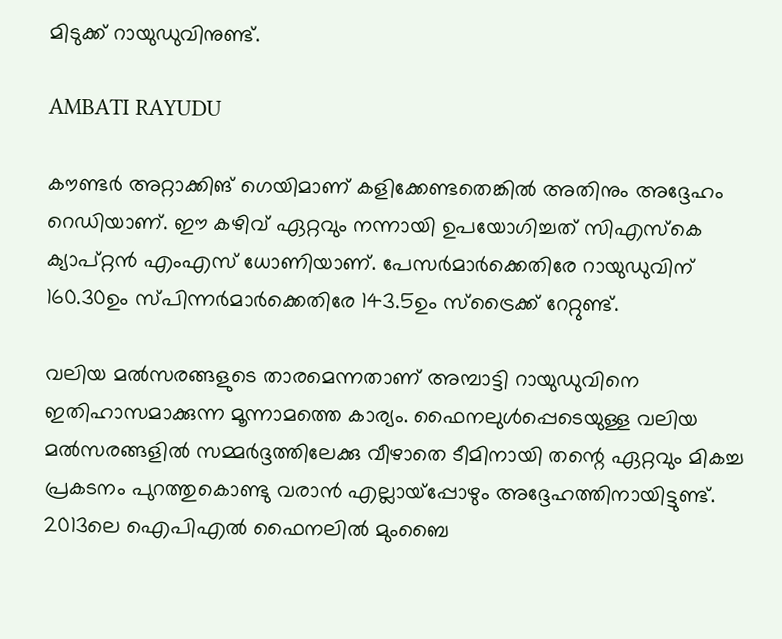മിടുക്ക് റായുഡുവിനുണ്ട്.

AMBATI RAYUDU

കൗണ്ടര്‍ അറ്റാക്കിങ് ഗെയിമാണ് കളിക്കേണ്ടതെങ്കില്‍ അതിനും അദ്ദേഹം റെഡിയാണ്. ഈ കഴിവ് ഏറ്റവും നന്നായി ഉപയോഗിച്ചത് സിഎസ്‌കെ ക്യാപ്റ്റന്‍ എംഎസ് ധോണിയാണ്. പേസര്‍മാര്‍ക്കെതിരേ റായുഡുവിന് 160.30ഉം സ്പിന്നര്‍മാര്‍ക്കെതിരേ 143.5ഉം സ്‌ട്രൈക്ക് റേറ്റുണ്ട്.

വലിയ മല്‍സരങ്ങളുടെ താരമെന്നതാണ് അമ്പാട്ടി റായുഡുവിനെ ഇതിഹാസമാക്കുന്ന മൂന്നാമത്തെ കാര്യം. ഫൈനലുള്‍പ്പെടെയുള്ള വലിയ മല്‍സരങ്ങളില്‍ സമ്മര്‍ദ്ദത്തിലേക്കു വീഴാതെ ടീമിനായി തന്റെ ഏറ്റവും മികച്ച പ്രകടനം പുറത്തുകൊണ്ടു വരാന്‍ എല്ലായ്‌പ്പോഴും അദ്ദേഹത്തിനായിട്ടുണ്ട്. 2013ലെ ഐപിഎല്‍ ഫൈനലില്‍ മുംബൈ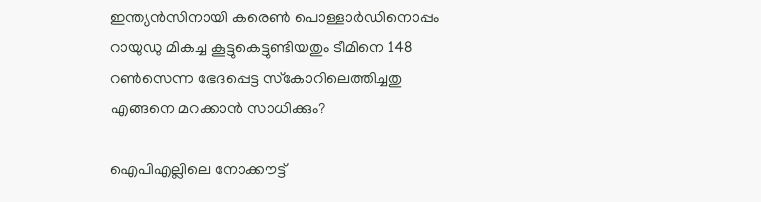ഇന്ത്യന്‍സിനായി കരെണ്‍ പൊള്ളാര്‍ഡിനൊപ്പം റായുഡു മികച്ച കൂട്ടുകെട്ടുണ്ടിയതും ടീമിനെ 148 റണ്‍സെന്ന ഭേദപ്പെട്ട സ്‌കോറിലെത്തിച്ചതു എങ്ങനെ മറക്കാന്‍ സാധിക്കും?

ഐപിഎല്ലിലെ നോക്കൗട്ട്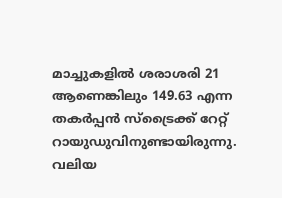മാച്ചുകളില്‍ ശരാശരി 21 ആണെങ്കിലും 149.63 എന്ന തകര്‍പ്പന്‍ സ്‌ട്രൈക്ക് റേറ്റ് റായുഡുവിനുണ്ടായിരുന്നു. വലിയ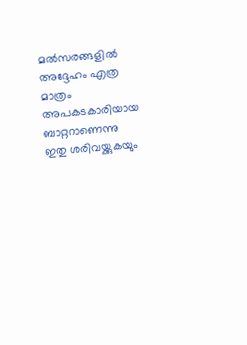മല്‍സരങ്ങളില്‍ അദ്ദേഹം എത്ര മാത്രം അപകടകാരിയായ ബാറ്ററാണെന്നു ഇതു ശരിവയ്ക്കുകയും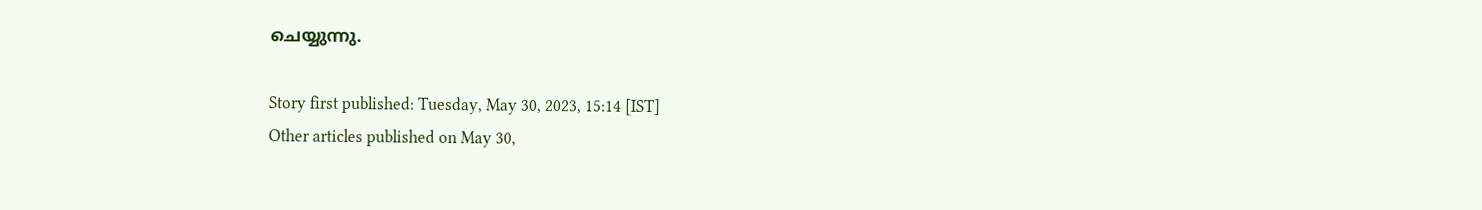ചെയ്യുന്നു.

Story first published: Tuesday, May 30, 2023, 15:14 [IST]
Other articles published on May 30,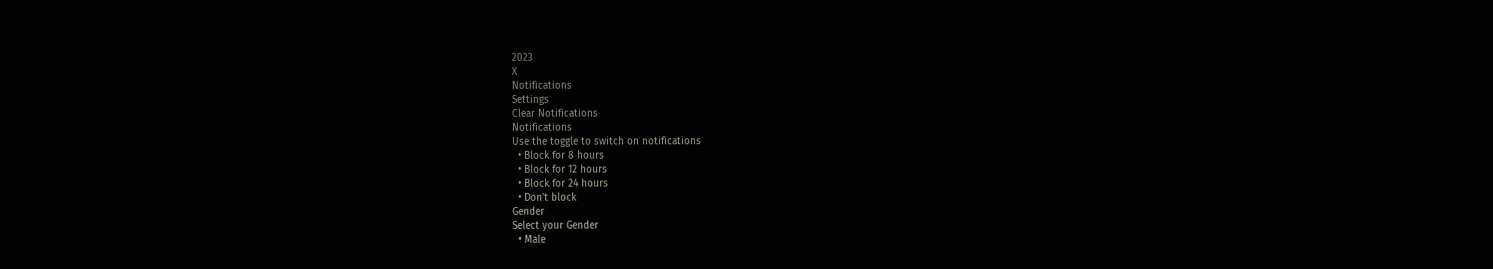2023
X
Notifications
Settings
Clear Notifications
Notifications
Use the toggle to switch on notifications
  • Block for 8 hours
  • Block for 12 hours
  • Block for 24 hours
  • Don't block
Gender
Select your Gender
  • Male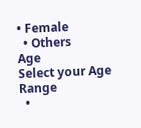• Female
  • Others
Age
Select your Age Range
  •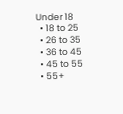Under 18
  • 18 to 25
  • 26 to 35
  • 36 to 45
  • 45 to 55
  • 55+